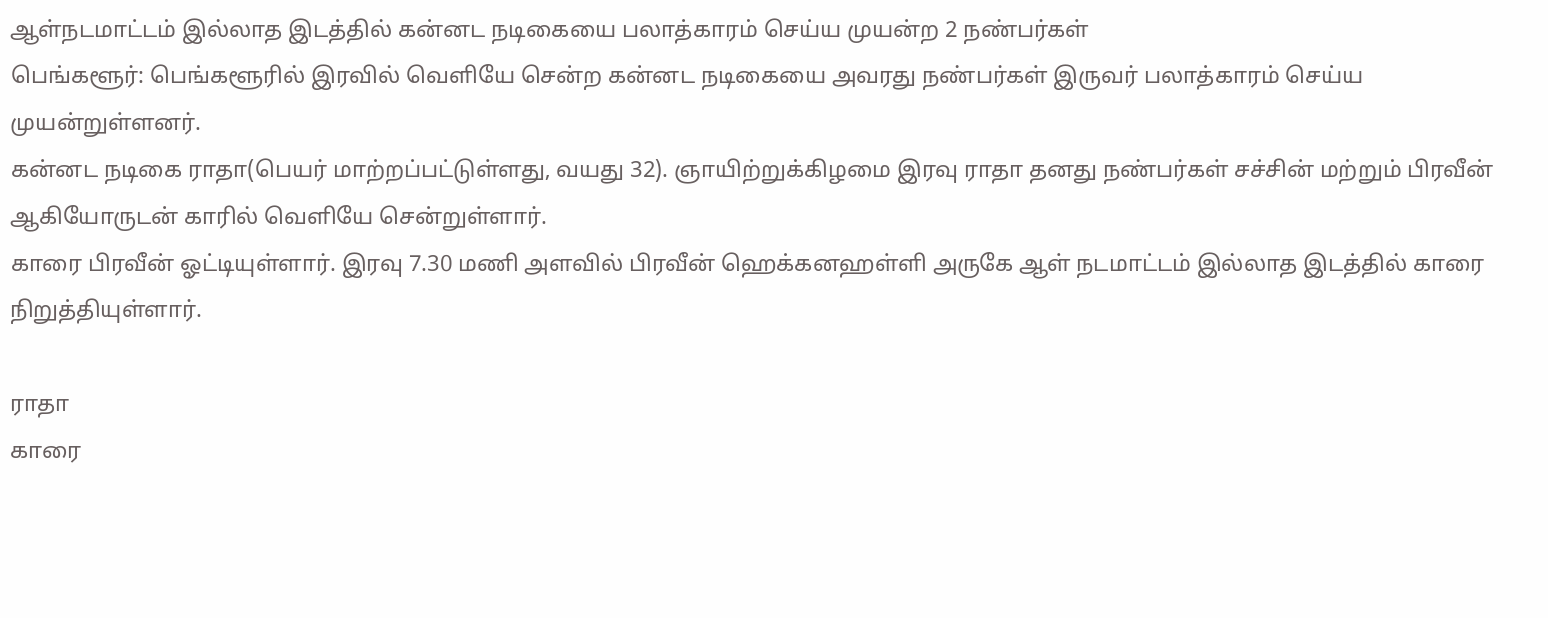ஆள்நடமாட்டம் இல்லாத இடத்தில் கன்னட நடிகையை பலாத்காரம் செய்ய முயன்ற 2 நண்பர்கள்
பெங்களூர்: பெங்களூரில் இரவில் வெளியே சென்ற கன்னட நடிகையை அவரது நண்பர்கள் இருவர் பலாத்காரம் செய்ய முயன்றுள்ளனர்.
கன்னட நடிகை ராதா(பெயர் மாற்றப்பட்டுள்ளது, வயது 32). ஞாயிற்றுக்கிழமை இரவு ராதா தனது நண்பர்கள் சச்சின் மற்றும் பிரவீன் ஆகியோருடன் காரில் வெளியே சென்றுள்ளார்.
காரை பிரவீன் ஓட்டியுள்ளார். இரவு 7.30 மணி அளவில் பிரவீன் ஹெக்கனஹள்ளி அருகே ஆள் நடமாட்டம் இல்லாத இடத்தில் காரை நிறுத்தியுள்ளார்.

ராதா
காரை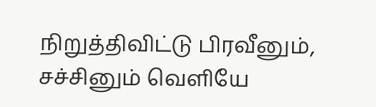நிறுத்திவிட்டு பிரவீனும், சச்சினும் வெளியே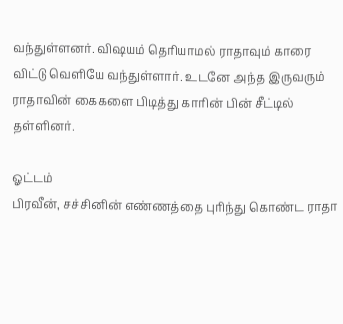வந்துள்ளனர். விஷயம் தெரியாமல் ராதாவும் காரை விட்டு வெளியே வந்துள்ளார். உடனே அந்த இருவரும் ராதாவின் கைகளை பிடித்து காரின் பின் சீட்டில் தள்ளினர்.

ஓட்டம்
பிரவீன், சச்சினின் எண்ணத்தை புரிந்து கொண்ட ராதா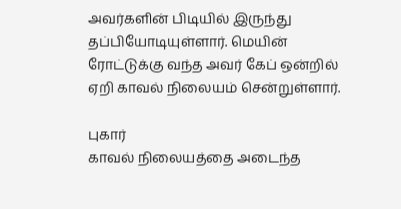அவர்களின் பிடியில் இருந்து தப்பியோடியுள்ளார். மெயின் ரோட்டுக்கு வந்த அவர் கேப் ஒன்றில் ஏறி காவல் நிலையம் சென்றுள்ளார்.

புகார்
காவல் நிலையத்தை அடைந்த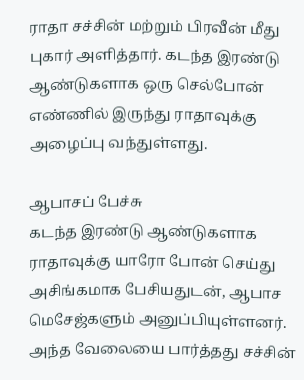ராதா சச்சின் மற்றும் பிரவீன் மீது புகார் அளித்தார். கடந்த இரண்டு ஆண்டுகளாக ஒரு செல்போன் எண்ணில் இருந்து ராதாவுக்கு அழைப்பு வந்துள்ளது.

ஆபாசப் பேச்சு
கடந்த இரண்டு ஆண்டுகளாக ராதாவுக்கு யாரோ போன் செய்து அசிங்கமாக பேசியதுடன், ஆபாச மெசேஜ்களும் அனுப்பியுள்ளனர். அந்த வேலையை பார்த்தது சச்சின்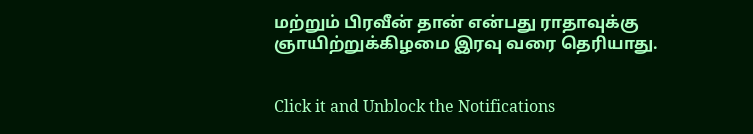மற்றும் பிரவீன் தான் என்பது ராதாவுக்கு ஞாயிற்றுக்கிழமை இரவு வரை தெரியாது.


Click it and Unblock the Notifications